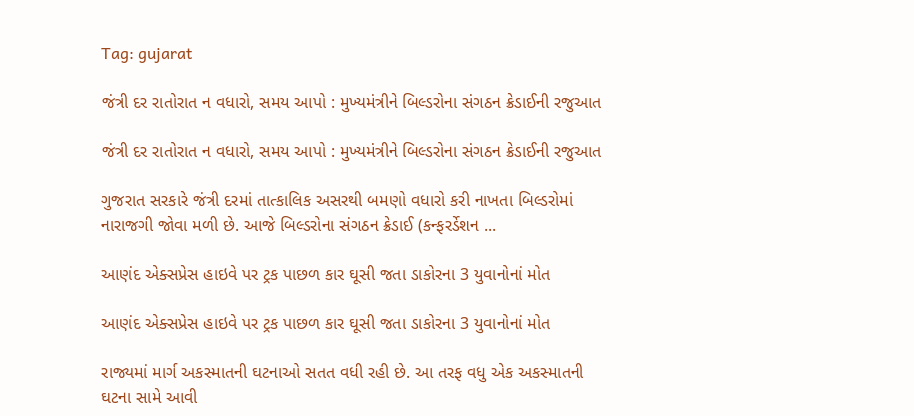Tag: gujarat

જંત્રી દર રાતોરાત ન વધારો, સમય આપો : મુખ્યમંત્રીને બિલ્ડરોના સંગઠન ક્રેડાઈની રજુઆત

જંત્રી દર રાતોરાત ન વધારો, સમય આપો : મુખ્યમંત્રીને બિલ્ડરોના સંગઠન ક્રેડાઈની રજુઆત

ગુજરાત સરકારે જંત્રી દરમાં તાત્કાલિક અસરથી બમણો વધારો કરી નાખતા બિલ્ડરોમાં નારાજગી જોવા મળી છે. આજે બિલ્ડરોના સંગઠન ક્રેડાઈ (કન્ફરર્ડેશન ...

આણંદ એક્સપ્રેસ હાઇવે પર ટ્રક પાછળ કાર ઘૂસી જતા ડાકોરના 3 યુવાનોનાં મોત

આણંદ એક્સપ્રેસ હાઇવે પર ટ્રક પાછળ કાર ઘૂસી જતા ડાકોરના 3 યુવાનોનાં મોત

રાજ્યમાં માર્ગ અકસ્માતની ઘટનાઓ સતત વધી રહી છે. આ તરફ વધુ એક અકસ્માતની ઘટના સામે આવી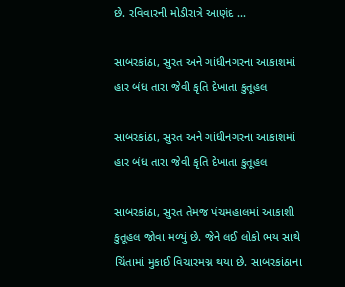છે. રવિવારની મોડીરાત્રે આણંદ ...

સાબરકાંઠા, સુરત અને ગાંધીનગરના આકાશમાં હાર બંધ તારા જેવી કૃતિ દેખાતા કુતૂહલ

સાબરકાંઠા, સુરત અને ગાંધીનગરના આકાશમાં હાર બંધ તારા જેવી કૃતિ દેખાતા કુતૂહલ

સાબરકાંઠા, સુરત તેમજ પંચમહાલમાં આકાશી કુતૂહલ જોવા મળ્યું છે. જેને લઈ લોકો ભય સાથે ચિંતામાં મુકાઈ વિચારમગ્ન થયા છે. સાબરકાંઠાના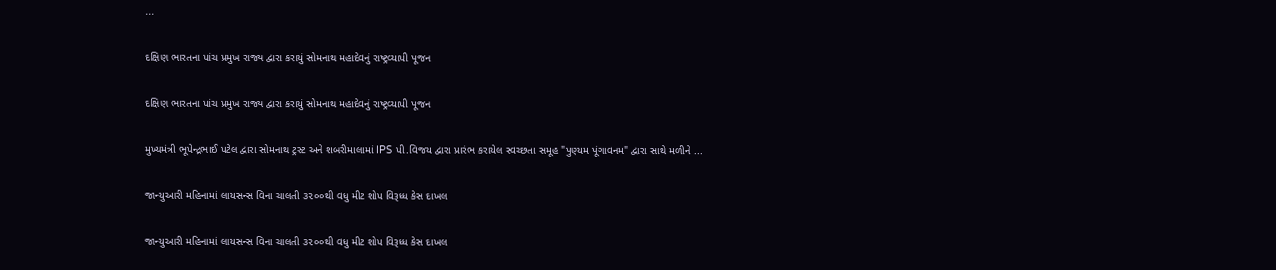...

દક્ષિણ ભારતના પાંચ પ્રમુખ રાજ્ય દ્વારા કરાયું સોમનાથ મહાદેવનું રાષ્ટ્રવ્યાપી પૂજન

દક્ષિણ ભારતના પાંચ પ્રમુખ રાજ્ય દ્વારા કરાયું સોમનાથ મહાદેવનું રાષ્ટ્રવ્યાપી પૂજન

મુખ્યમંત્રી ભૂપેન્દ્રભાઈ પટેલ દ્વારા સોમનાથ ટ્રસ્ટ અને શબરીમાલામાં IPS પી.વિજય દ્વારા પ્રારંભ કરાયેલ સ્વચ્છતા સમૂહ "પુણ્યમ પૂંગાવનમ" દ્વારા સાથે મળીને ...

જાન્યુઆરી મહિનામાં લાયસન્સ વિના ચાલતી ૩૨૦૦થી વધુ મીટ શોપ વિરૂધ્ધ કેસ દાખલ

જાન્યુઆરી મહિનામાં લાયસન્સ વિના ચાલતી ૩૨૦૦થી વધુ મીટ શોપ વિરૂધ્ધ કેસ દાખલ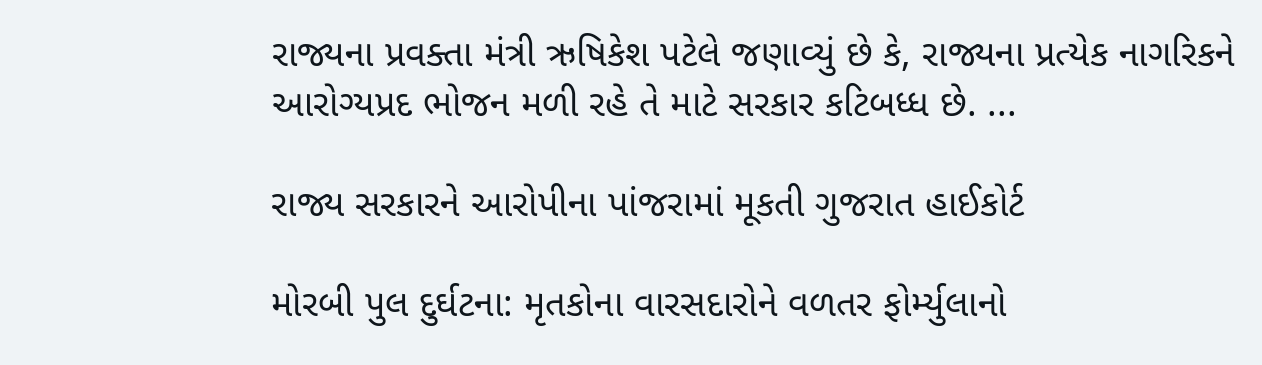રાજ્યના પ્રવક્તા મંત્રી ઋષિકેશ પટેલે જણાવ્યું છે કે, રાજ્યના પ્રત્યેક નાગરિકને આરોગ્યપ્રદ ભોજન મળી રહે તે માટે સરકાર કટિબધ્ધ છે. ...

રાજ્ય સરકારને આરોપીના પાંજરામાં મૂકતી ગુજરાત હાઈકોર્ટ

મોરબી પુલ દુર્ઘટના: મૃતકોના વારસદારોને વળતર ફોર્મ્યુલાનો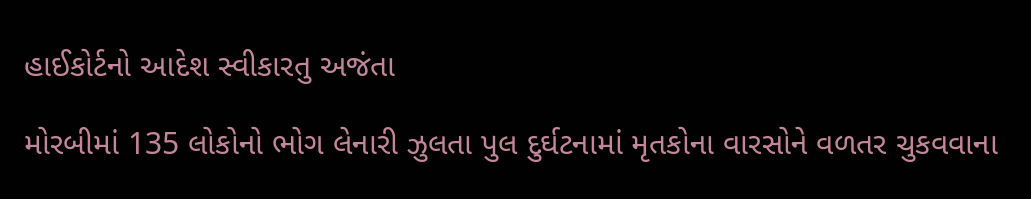હાઈકોર્ટનો આદેશ સ્વીકારતુ અજંતા

મોરબીમાં 135 લોકોનો ભોગ લેનારી ઝુલતા પુલ દુર્ઘટનામાં મૃતકોના વારસોને વળતર ચુકવવાના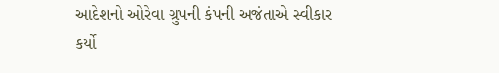આદેશનો ઓરેવા ગ્રુપની કંપની અજંતાએ સ્વીકાર કર્યો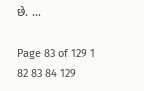છે. ...

Page 83 of 129 1 82 83 84 129